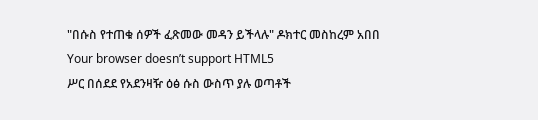"በሱስ የተጠቁ ሰዎች ፈጽመው መዳን ይችላሉ" ዶክተር መስከረም አበበ
Your browser doesn’t support HTML5
ሥር በሰደደ የአደንዛዥ ዕፅ ሱስ ውስጥ ያሉ ወጣቶች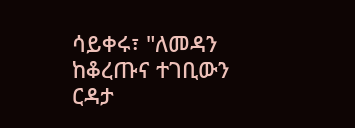ሳይቀሩ፣ "ለመዳን ከቆረጡና ተገቢውን ርዳታ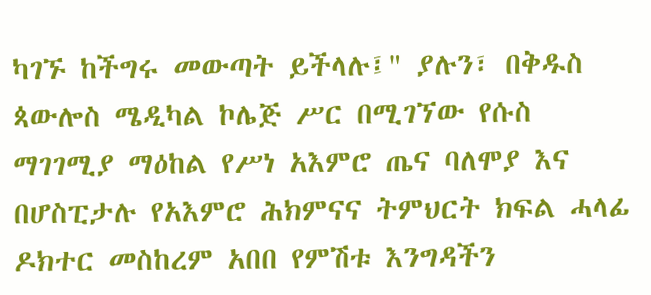ካገኙ ከችግሩ መውጣት ይችላሉ፤" ያሉን፣ በቅዱስ ጳውሎስ ሜዲካል ኮሌጅ ሥር በሚገኘው የሱስ ማገገሚያ ማዕከል የሥነ አእምሮ ጤና ባለሞያ እና በሆስፒታሉ የአእምሮ ሕክምናና ትምህርት ክፍል ሓላፊ ዶክተር መስከረም አበበ የምሽቱ እንግዳችን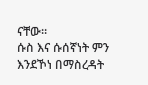ናቸው።
ሱስ እና ሱሰኛነት ምን እንደኾነ በማስረዳት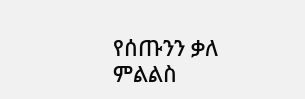የሰጡንን ቃለ ምልልስ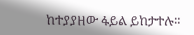ከተያያዘው ፋይል ይከታተሉ።